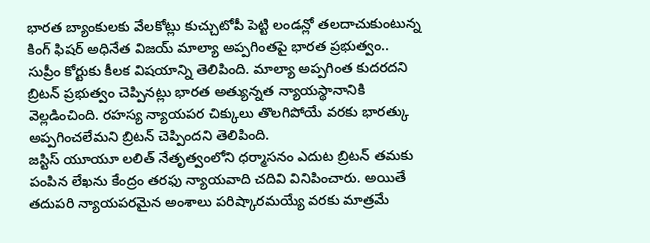భారత బ్యాంకులకు వేలకోట్లు కుచ్చుటోపీ పెట్టి లండన్లో తలదాచుకుంటున్న కింగ్ ఫిషర్ అధినేత విజయ్ మాల్యా అప్పగింతపై భారత ప్రభుత్వం.. సుప్రీం కోర్టుకు కీలక విషయాన్ని తెలిపింది. మాల్యా అప్పగింత కుదరదని బ్రిటన్ ప్రభుత్వం చెప్పినట్లు భారత అత్యున్నత న్యాయస్థానానికి వెల్లడించింది. రహస్య న్యాయపర చిక్కులు తొలగిపోయే వరకు భారత్కు అప్పగించలేమని బ్రిటన్ చెప్పిందని తెలిపింది.
జస్టిస్ యూయూ లలిత్ నేతృత్వంలోని ధర్మాసనం ఎదుట బ్రిటన్ తమకు పంపిన లేఖను కేంద్రం తరఫు న్యాయవాది చదివి వినిపించారు. అయితే తదుపరి న్యాయపరమైన అంశాలు పరిష్కారమయ్యే వరకు మాత్రమే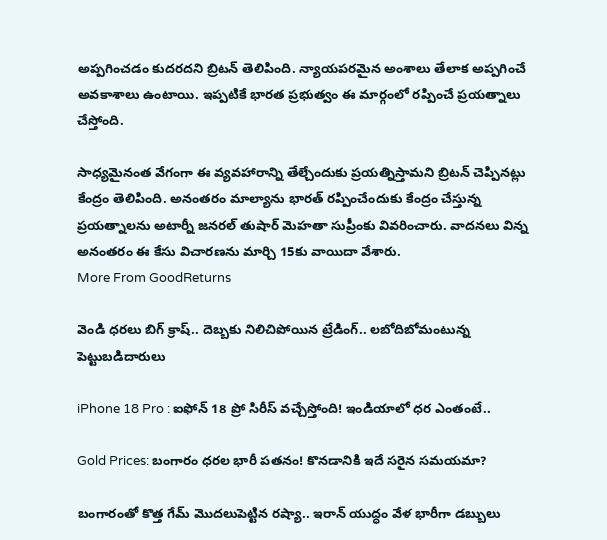అప్పగించడం కుదరదని బ్రిటన్ తెలిపింది. న్యాయపరమైన అంశాలు తేలాక అప్పగించే అవకాశాలు ఉంటాయి. ఇప్పటికే భారత ప్రభుత్వం ఈ మార్గంలో రప్పించే ప్రయత్నాలు చేస్తోంది.

సాధ్యమైనంత వేగంగా ఈ వ్యవహారాన్ని తేల్చేందుకు ప్రయత్నిస్తామని బ్రిటన్ చెప్పినట్లు కేంద్రం తెలిపింది. అనంతరం మాల్యాను భారత్ రప్పించేందుకు కేంద్రం చేస్తున్న ప్రయత్నాలను అటార్నీ జనరల్ తుషార్ మెహతా సుప్రీంకు వివరించారు. వాదనలు విన్న అనంతరం ఈ కేసు విచారణను మార్చి 15కు వాయిదా వేశారు.
More From GoodReturns

వెండి ధరలు బిగ్ క్రాష్.. దెబ్బకు నిలిచిపోయిన ట్రేడింగ్.. లబోదిబోమంటున్న పెట్టుబడిదారులు

iPhone 18 Pro : ఐఫోన్ 18 ప్రో సిరీస్ వచ్చేస్తోంది! ఇండియాలో ధర ఎంతంటే..

Gold Prices: బంగారం ధరల భారీ పతనం! కొనడానికి ఇదే సరైన సమయమా?

బంగారంతో కొత్త గేమ్ మొదలుపెట్టిన రష్యా.. ఇరాన్ యుద్ధం వేళ భారీగా డబ్బులు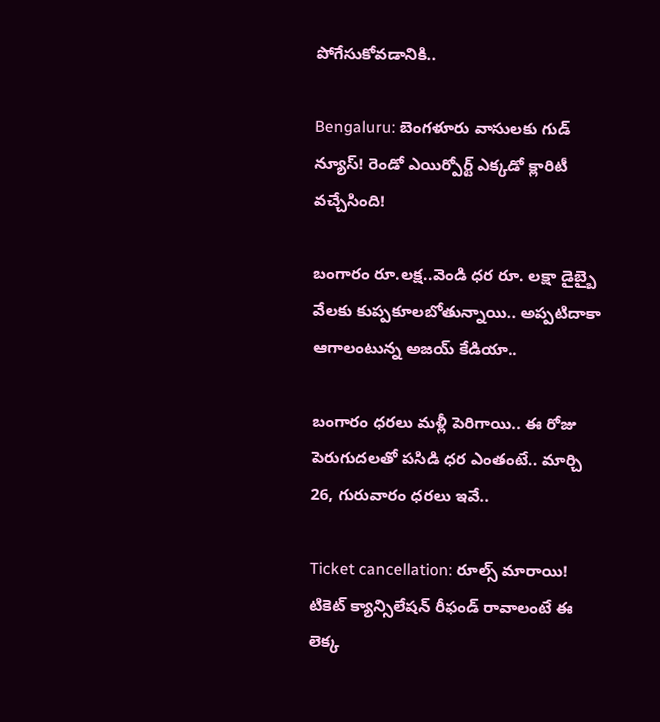పోగేసుకోవడానికి..

Bengaluru: బెంగళూరు వాసులకు గుడ్ న్యూస్! రెండో ఎయిర్పోర్ట్ ఎక్కడో క్లారిటీ వచ్చేసింది!

బంగారం రూ.లక్ష..వెండి ధర రూ. లక్షా డైబ్బై వేలకు కుప్పకూలబోతున్నాయి.. అప్పటిదాకా ఆగాలంటున్న అజయ్ కేడియా..

బంగారం ధరలు మళ్లీ పెరిగాయి.. ఈ రోజు పెరుగుదలతో పసిడి ధర ఎంతంటే.. మార్చి 26, గురువారం ధరలు ఇవే..

Ticket cancellation: రూల్స్ మారాయి! టికెట్ క్యాన్సిలేషన్ రీఫండ్ రావాలంటే ఈ లెక్క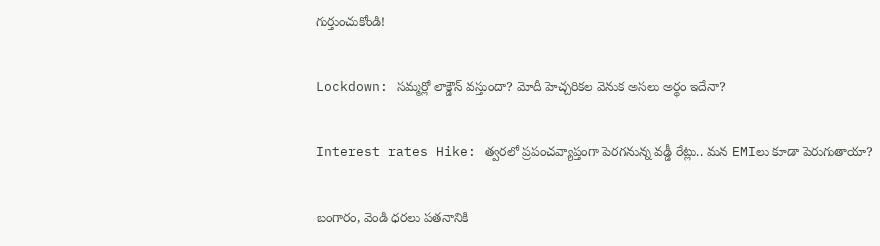గుర్తుంచుకోండి!

Lockdown: సమ్మర్లో లాక్డౌన్ వస్తుందా? మోదీ హెచ్చరికల వెనుక అసలు అర్థం ఇదేనా?

Interest rates Hike: త్వరలో ప్రపంచవ్యాప్తంగా పెరగనున్న వడ్డీ రేట్లు.. మన EMIలు కూడా పెరుగుతాయా?

బంగారం, వెండి ధరలు పతనానికి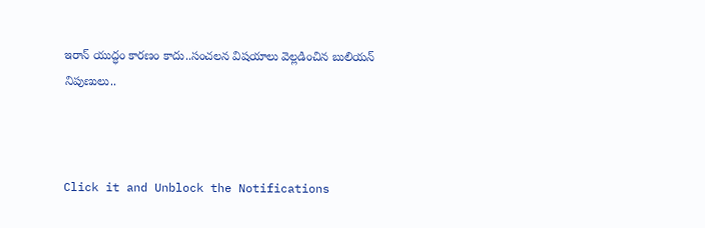ఇరాన్ యుద్ధం కారణం కాదు..సంచలన విషయాలు వెల్లడించిన బులియన్ నిపుణులు..



Click it and Unblock the Notifications